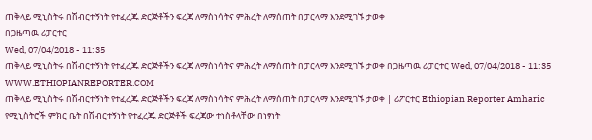ጠቅላይ ሚኒስትሩ በሽብርተኝነት የተፈረጁ ድርጅቶችን ፍረጃ ለማስነሳትና ምሕረት ለማሰጠት በፓርላማ እንደሚገኙ ታወቀ
በጋዜጣዉ ሪፓርተር
Wed, 07/04/2018 - 11:35
ጠቅላይ ሚኒስትሩ በሽብርተኝነት የተፈረጁ ድርጅቶችን ፍረጃ ለማስነሳትና ምሕረት ለማሰጠት በፓርላማ እንደሚገኙ ታወቀ በጋዜጣዉ ሪፓርተር Wed, 07/04/2018 - 11:35
WWW.ETHIOPIANREPORTER.COM
ጠቅላይ ሚኒስትሩ በሽብርተኝነት የተፈረጁ ድርጅቶችን ፍረጃ ለማስነሳትና ምሕረት ለማሰጠት በፓርላማ እንደሚገኙ ታወቀ | ሪፖርተር Ethiopian Reporter Amharic
የሚኒስትሮች ምክር ቤት በሽብርተኝነት የተፈረጁ ድርጅቶች ፍረጃው ተነስቶላቸው በነፃነት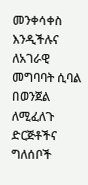መንቀሳቀስ እንዲችሉና ለአገራዊ መግባባት ሲባል በወንጀል ለሚፈለጉ ድርጅቶችና ግለሰቦች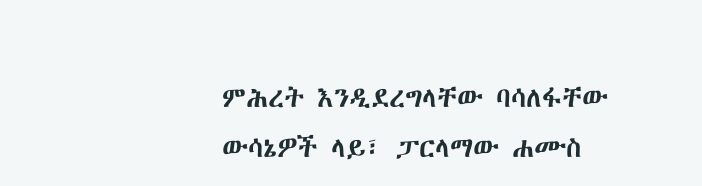ምሕረት እንዲደረግላቸው ባሳለፋቸው ውሳኔዎች ላይ፣ ፓርላማው ሐሙስ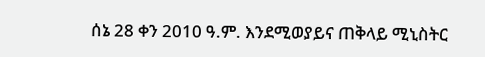ሰኔ 28 ቀን 2010 ዓ.ም. እንደሚወያይና ጠቅላይ ሚኒስትር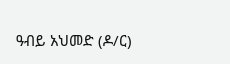ዓብይ አህመድ (ዶ/ር)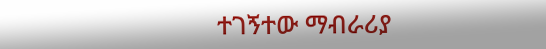ተገኝተው ማብራሪያ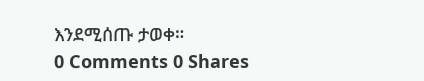እንደሚሰጡ ታወቀ።
0 Comments 0 Shares